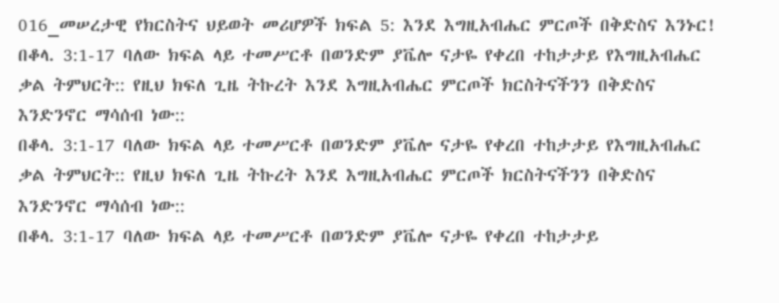016_መሠረታዊ የክርስትና ህይወት መሪሆዎች ክፍል 5: እንደ እግዚአብሔር ምርጦች በቅድስና እንኑር!
በቆላ. 3:1-17 ባለው ክፍል ላይ ተመሥርቶ በወንድም ያቬሎ ናታዬ የቀረበ ተከታታይ የእግዚአብሔር ቃል ትምህርት:: የዚህ ክፍለ ጊዜ ትኩረት እንደ እግዚአብሔር ምርጦች ክርስትናችንን በቅድስና እንድንኖር ማሳሰብ ነው::
በቆላ. 3:1-17 ባለው ክፍል ላይ ተመሥርቶ በወንድም ያቬሎ ናታዬ የቀረበ ተከታታይ የእግዚአብሔር ቃል ትምህርት:: የዚህ ክፍለ ጊዜ ትኩረት እንደ እግዚአብሔር ምርጦች ክርስትናችንን በቅድስና እንድንኖር ማሳሰብ ነው::
በቆላ. 3:1-17 ባለው ክፍል ላይ ተመሥርቶ በወንድም ያቬሎ ናታዬ የቀረበ ተከታታይ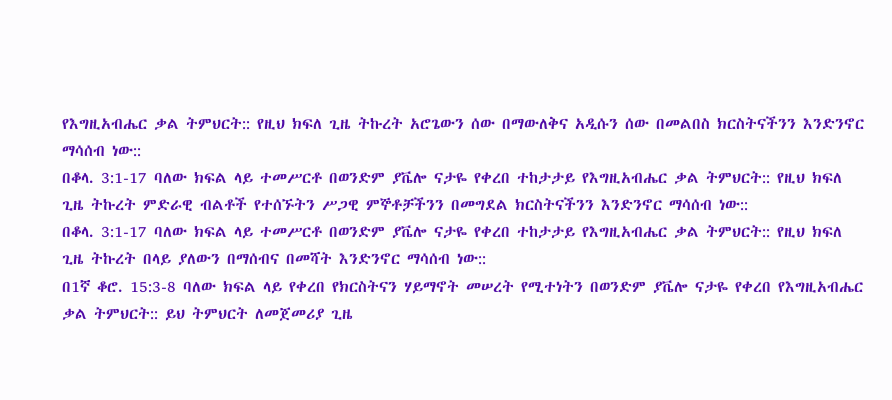የእግዚአብሔር ቃል ትምህርት:: የዚህ ክፍለ ጊዜ ትኩረት አሮጌውን ሰው በማውለቅና አዲሱን ሰው በመልበስ ክርስትናችንን እንድንኖር ማሳሰብ ነው::
በቆላ. 3:1-17 ባለው ክፍል ላይ ተመሥርቶ በወንድም ያቬሎ ናታዬ የቀረበ ተከታታይ የእግዚአብሔር ቃል ትምህርት:: የዚህ ክፍለ ጊዜ ትኩረት ምድራዊ ብልቶች የተሰኙትን ሥጋዊ ምኞቶቻችንን በመግደል ክርስትናችንን እንድንኖር ማሳሰብ ነው::
በቆላ. 3:1-17 ባለው ክፍል ላይ ተመሥርቶ በወንድም ያቬሎ ናታዬ የቀረበ ተከታታይ የእግዚአብሔር ቃል ትምህርት:: የዚህ ክፍለ ጊዜ ትኩረት በላይ ያለውን በማሰብና በመሻት እንድንኖር ማሳሰብ ነው::
በ1ኛ ቆሮ. 15:3-8 ባለው ክፍል ላይ የቀረበ የክርስትናን ሃይማኖት መሠረት የሚተነትን በወንድም ያቬሎ ናታዬ የቀረበ የእግዚአብሔር ቃል ትምህርት:: ይህ ትምህርት ለመጀመሪያ ጊዜ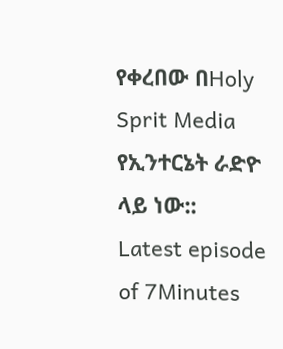የቀረበው በHoly Sprit Media የኢንተርኔት ራድዮ ላይ ነው::
Latest episode of 7Minutes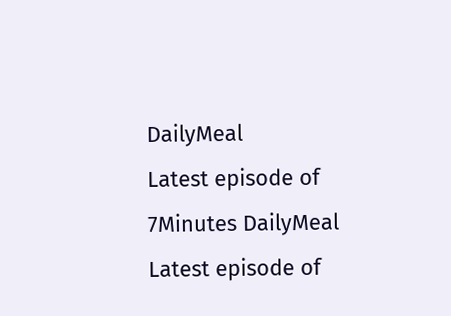DailyMeal
Latest episode of 7Minutes DailyMeal
Latest episode of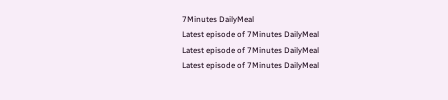7Minutes DailyMeal
Latest episode of 7Minutes DailyMeal
Latest episode of 7Minutes DailyMeal
Latest episode of 7Minutes DailyMeal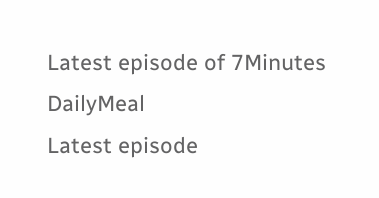Latest episode of 7Minutes DailyMeal
Latest episode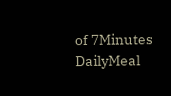of 7Minutes DailyMeal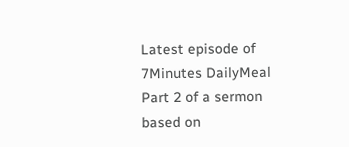Latest episode of 7Minutes DailyMeal
Part 2 of a sermon based on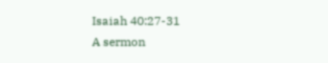Isaiah 40:27-31
A sermon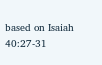based on Isaiah 40:27-31